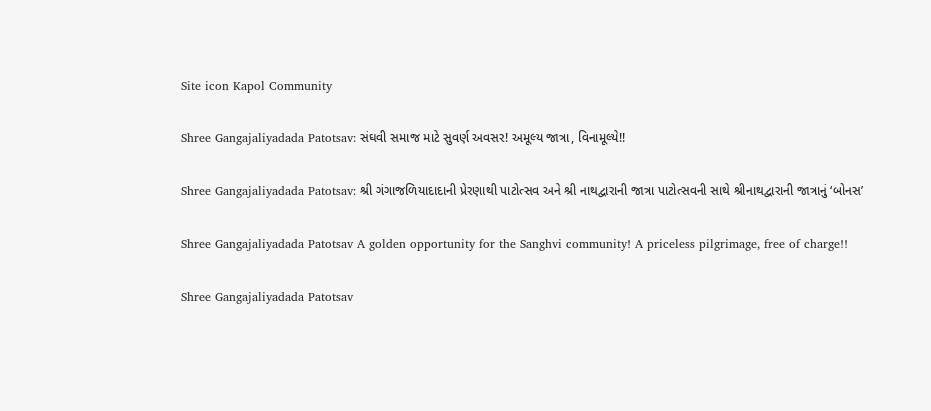Site icon Kapol Community

Shree Gangajaliyadada Patotsav: સંઘવી સમાજ માટે સુવર્ણ અવસર! અમૂલ્ય જાત્રા, વિનામૂલ્યે!!

Shree Gangajaliyadada Patotsav: શ્રી ગંગાજળિયાદાદાની પ્રેરણાથી પાટોત્સવ અને શ્રી નાથદ્વારાની જાત્રા પાટોત્સવની સાથે શ્રીનાથદ્વારાની જાત્રાનું ‘બોનસ’

Shree Gangajaliyadada Patotsav A golden opportunity for the Sanghvi community! A priceless pilgrimage, free of charge!!

Shree Gangajaliyadada Patotsav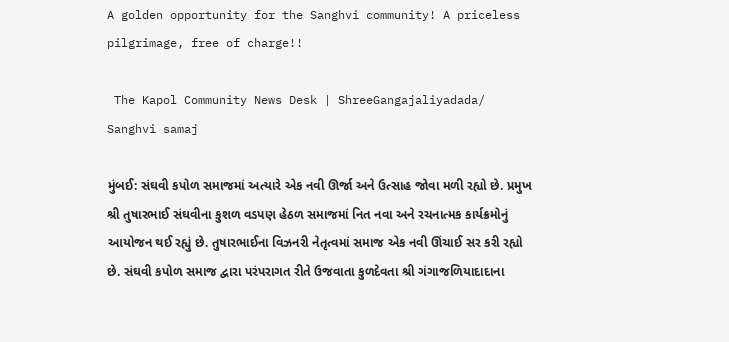A golden opportunity for the Sanghvi community! A priceless pilgrimage, free of charge!!

 The Kapol Community News Desk | ShreeGangajaliyadada/ Sanghvi samaj

મુંબઈ: સંઘવી કપોળ સમાજમાં અત્યારે એક નવી ઊર્જા અને ઉત્સાહ જોવા મળી રહ્યો છે. પ્રમુખ શ્રી તુષારભાઈ સંઘવીના કુશળ વડપણ હેઠળ સમાજમાં નિત નવા અને રચનાત્મક કાર્યક્રમોનું આયોજન થઈ રહ્યું છે. તુષારભાઈના વિઝનરી નેતૃત્વમાં સમાજ એક નવી ઊંચાઈ સર કરી રહ્યો છે. સંઘવી કપોળ સમાજ દ્વારા પરંપરાગત રીતે ઉજવાતા કુળદેવતા શ્રી ગંગાજળિયાદાદાના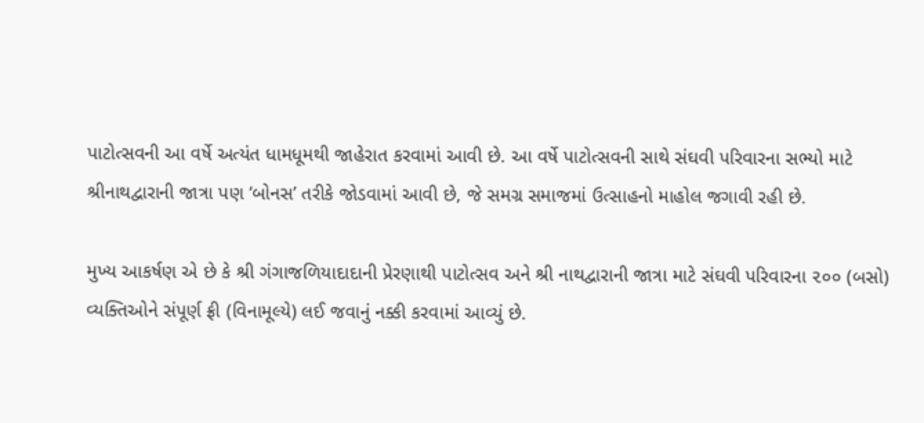પાટોત્સવની આ વર્ષે અત્યંત ધામધૂમથી જાહેરાત કરવામાં આવી છે. આ વર્ષે પાટોત્સવની સાથે સંઘવી પરિવારના સભ્યો માટે શ્રીનાથદ્વારાની જાત્રા પણ ‘બોનસ’ તરીકે જોડવામાં આવી છે, જે સમગ્ર સમાજમાં ઉત્સાહનો માહોલ જગાવી રહી છે.

મુખ્ય આકર્ષણ એ છે કે શ્રી ગંગાજળિયાદાદાની પ્રેરણાથી પાટોત્સવ અને શ્રી નાથદ્વારાની જાત્રા માટે સંઘવી પરિવારના ૨૦૦ (બસો) વ્યક્તિઓને સંપૂર્ણ ફ્રી (વિનામૂલ્યે) લઈ જવાનું નક્કી કરવામાં આવ્યું છે.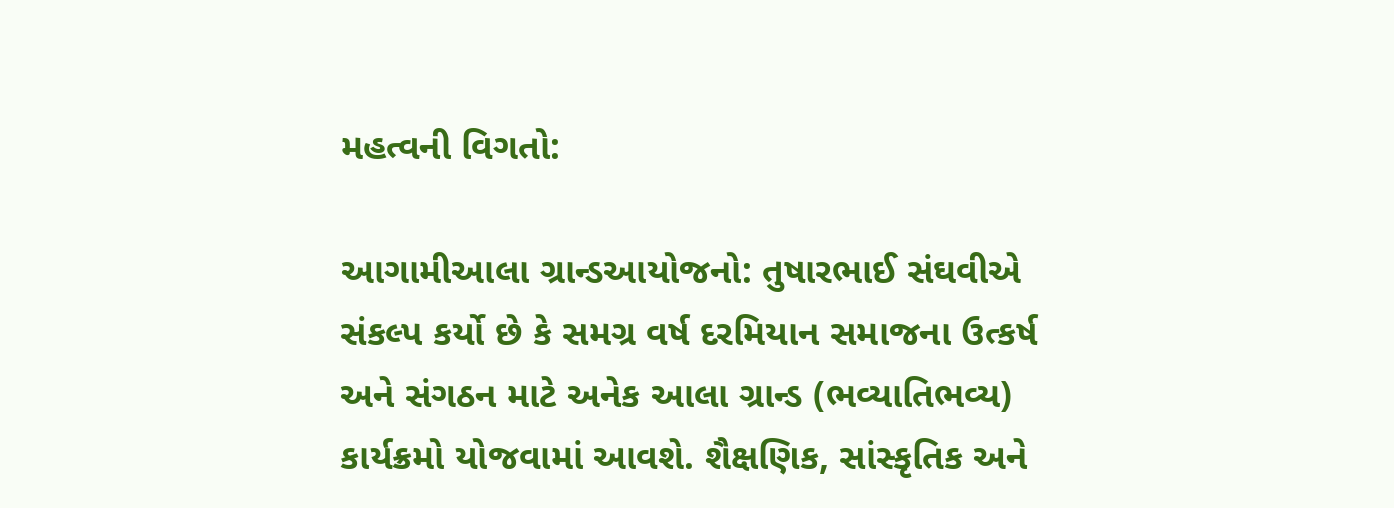મહત્વની વિગતો:

આગામીઆલા ગ્રાન્ડઆયોજનો: તુષારભાઈ સંઘવીએ સંકલ્પ કર્યો છે કે સમગ્ર વર્ષ દરમિયાન સમાજના ઉત્કર્ષ અને સંગઠન માટે અનેક આલા ગ્રાન્ડ (ભવ્યાતિભવ્ય) કાર્યક્રમો યોજવામાં આવશે. શૈક્ષણિક, સાંસ્કૃતિક અને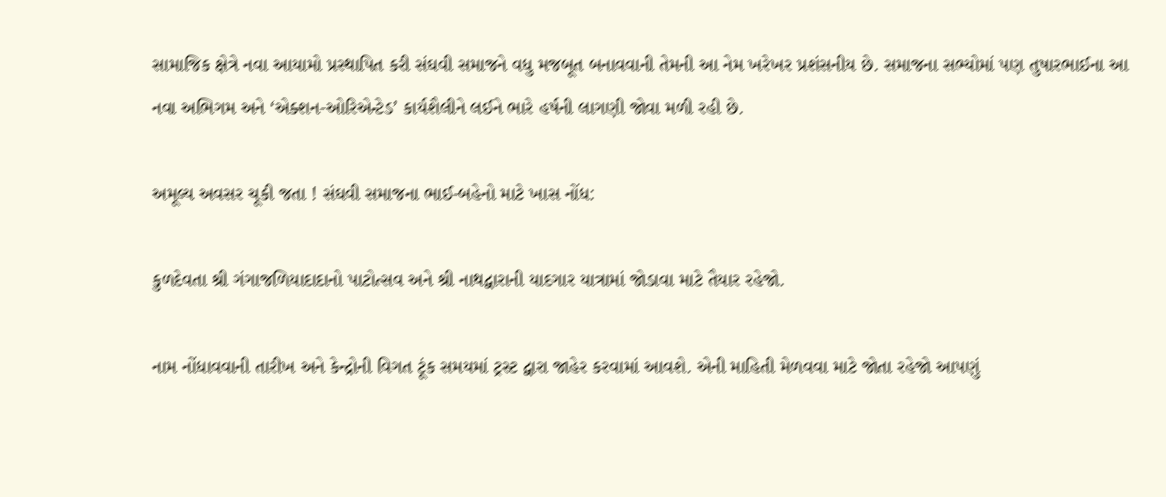સામાજિક ક્ષેત્રે નવા આયામો પ્રસ્થાપિત કરી સંઘવી સમાજને વધુ મજબૂત બનાવવાની તેમની આ નેમ ખરેખર પ્રશંસનીય છે. સમાજના સભ્યોમાં પણ તુષારભાઈના આ નવા અભિગમ અને ‘એક્શન-ઓરિએન્ટેડ’ કાર્યશૈલીને લઈને ભારે હર્ષની લાગણી જોવા મળી રહી છે.

અમૂલ્ય અવસર ચૂકી જતા ! સંઘવી સમાજના ભાઈ-બહેનો માટે ખાસ નોંધ:

કુળદેવતા શ્રી ગંગાજળિયાદાદાનો પાટોત્સવ અને શ્રી નાથદ્વારાની યાદગાર યાત્રામાં જોડાવા માટે તૈયાર રહેજો.

નામ નોંધાવવાની તારીખ અને કેન્દ્રોની વિગત ટૂંક સમયમાં ટ્રસ્ટ દ્વારા જાહેર કરવામાં આવશે. એની માહિતી મેળવવા માટે જોતા રહેજો આપણું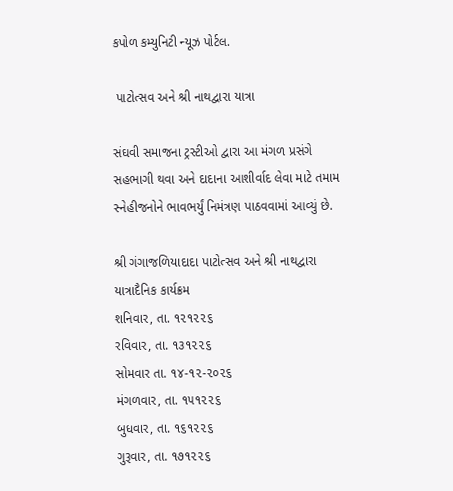કપોળ કમ્યુનિટી ન્યૂઝ પોર્ટલ.

 પાટોત્સવ અને શ્રી નાથદ્વારા યાત્રા

સંઘવી સમાજના ટ્રસ્ટીઓ દ્વારા આ મંગળ પ્રસંગે સહભાગી થવા અને દાદાના આશીર્વાદ લેવા માટે તમામ સ્નેહીજનોને ભાવભર્યું નિમંત્રણ પાઠવવામાં આવ્યું છે.

શ્રી ગંગાજળિયાદાદા પાટોત્સવ અને શ્રી નાથદ્વારા યાત્રાદૈનિક કાર્યક્રમ
શનિવાર, તા. ૧૨૧૨૨૬
રવિવાર, તા. ૧૩૧૨૨૬
સોમવાર તા. ૧૪-૧૨-૨૦૨૬
મંગળવાર, તા. ૧૫૧૨૨૬
બુધવાર, તા. ૧૬૧૨૨૬
ગુરૂવાર, તા. ૧૭૧૨૨૬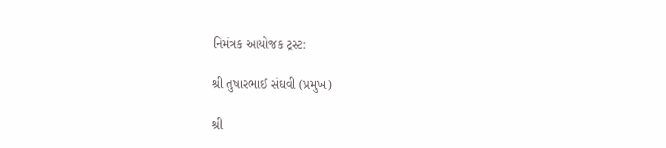નિમંત્રક આયોજક ટ્રસ્ટ:

શ્રી તુષારભાઈ સંઘવી (પ્રમુખ)

શ્રી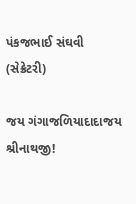પંકજભાઈ સંઘવી (સેક્રેટરી)

જય ગંગાજળિયાદાદાજય શ્રીનાથજી!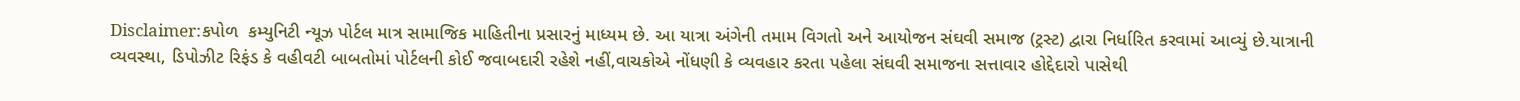Disclaimer:કપોળ  કમ્યુનિટી ન્યૂઝ પોર્ટલ માત્ર સામાજિક માહિતીના પ્રસારનું માધ્યમ છે. આ યાત્રા અંગેની તમામ વિગતો અને આયોજન સંઘવી સમાજ (ટ્રસ્ટ) દ્વારા નિર્ધારિત કરવામાં આવ્યું છે.યાત્રાની વ્યવસ્થા, ડિપોઝીટ રિફંડ કે વહીવટી બાબતોમાં પોર્ટલની કોઈ જવાબદારી રહેશે નહીં,વાચકોએ નોંધણી કે વ્યવહાર કરતા પહેલા સંઘવી સમાજના સત્તાવાર હોદ્દેદારો પાસેથી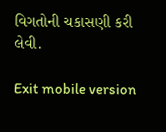વિગતોની ચકાસણી કરી લેવી.

Exit mobile version